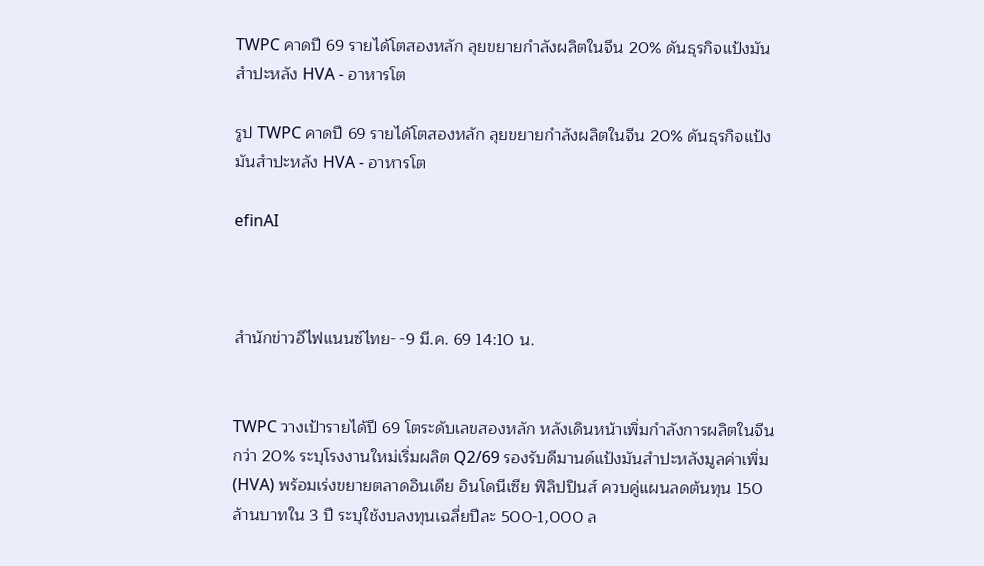TWPC คาดปี 69 รายได้โตสองหลัก ลุยขยายกำลังผลิตในจีน 20% ดันธุรกิจแป้งมันสำปะหลัง HVA - อาหารโต

รูป TWPC คาดปี 69 รายได้โตสองหลัก ลุยขยายกำลังผลิตในจีน 20% ดันธุรกิจแป้งมันสำปะหลัง HVA - อาหารโต

efinAI



สำนักข่าวอีไฟแนนซ์ไทย- -9 มี.ค. 69 14:10 น.


TWPC วางเป้ารายได้ปี 69 โตระดับเลขสองหลัก หลังเดินหน้าเพิ่มกำลังการผลิตในจีนกว่า 20% ระบุโรงงานใหม่เริ่มผลิต Q2/69 รองรับดีมานด์แป้งมันสำปะหลังมูลค่าเพิ่ม (HVA) พร้อมเร่งขยายตลาดอินเดีย อินโดนีเซีย ฟิลิปปินส์ ควบคู่แผนลดต้นทุน 150 ล้านบาทใน 3 ปี ระบุใช้งบลงทุนเฉลี่ยปีละ 500-1,000 ล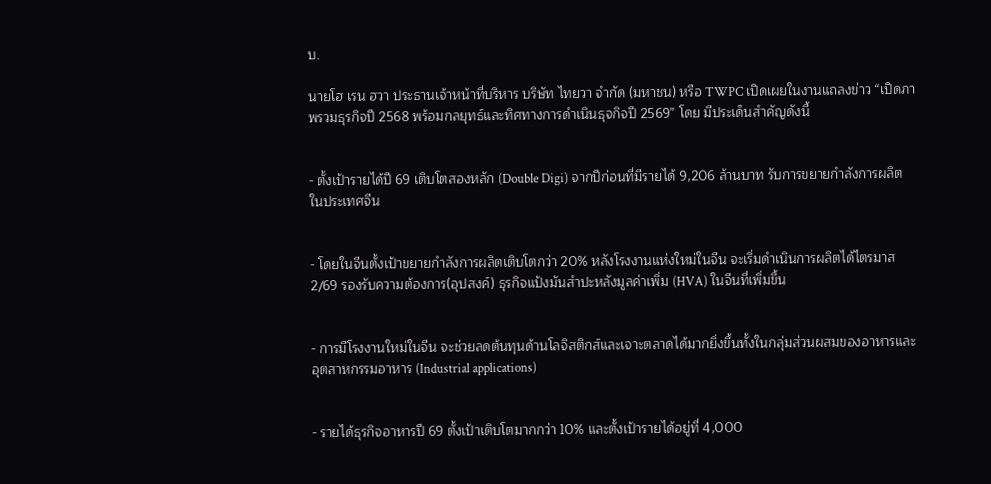บ.

นายโฮ เรน ฮวา ประธานเจ้าหน้าที่บริหาร บริษัท ไทยวา จำกัด (มหาชน) หรือ TWPC เปิดเผยในงานแถลงข่าว “เปิดภาพรวมธุรกิจปี 2568 พร้อมกลยุทธ์และทิศทางการดำเนินธุจกิจปี 2569” โดย มีประเด็นสำคัญดังนี้


- ตั้งเป้ารายได้ปี 69 เติบโตสองหลัก (Double Digi) จากปีก่อนที่มีรายได้ 9,206 ล้านบาท รับการขยายกำลังการผลิตในประเทศจีน


- โดยในจีนตั้งเป้าขยายกำลังการผลิตเติบโตกว่า 20% หลังโรงงานแห่งใหม่ในจีน จะเริ่มดำเนินการผลิตได้ไตรมาส 2/69 รองรับความต้องการ(อุปสงค์) ธุรกิจแป้งมันสำปะหลังมูลค่าเพิ่ม (HVA) ในจีนที่เพิ่มขึ้น


- การมีโรงงานใหม่ในจีน จะช่วยลดต้นทุนด้านโลจิสติกส์และเจาะตลาดได้มากยิ่งขึ้นทั้งในกลุ่มส่วนผสมของอาหารและ อุตสาหกรรมอาหาร (Industrial applications)


- รายได้ธุรกิจอาหารปี 69 ตั้งเป้าเติบโตมากกว่า 10% และตั้งเป้ารายได้อยู่ที่ 4,000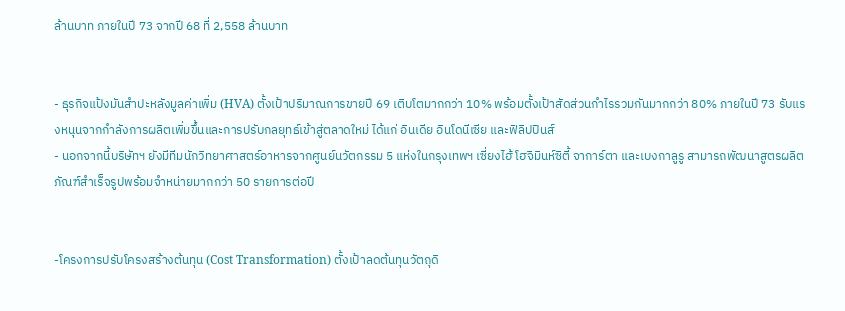ล้านบาท ภายในปี 73 จากปี 68 ที่ 2,558 ล้านบาท


- ธุรกิจแป้งมันสำปะหลังมูลค่าเพิ่ม (HVA) ตั้งเป้าปริมาณการขายปี 69 เติบโตมากกว่า 10% พร้อมตั้งเป้าสัดส่วนกำไรรวมกันมากกว่า 80% ภายในปี 73 รับแรงหนุนจากกำลังการผลิตเพิ่มขึ้นและการปรับกลยุทธ์เข้าสู่ตลาดใหม่ ได้แก่ อินเดีย อินโดนีเซีย และฟิลิปปินส์
- นอกจากนี้บริษัทฯ ยังมีทีมนักวิทยาศาสตร์อาหารจากศูนย์นวัตกรรม 5 แห่งในกรุงเทพฯ เซี่ยงไฮ้ โฮจิมินห์ซิตี้ จาการ์ตา และเบงกาลูรู สามารถพัฒนาสูตรผลิตภัณฑ์สำเร็จรูปพร้อมจำหน่ายมากกว่า 50 รายการต่อปี


-โครงการปรับโครงสร้างต้นทุน (Cost Transformation) ตั้งเป้าลดต้นทุนวัตถุดิ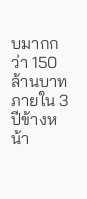บมากกว่า 150 ล้านบาทภายใน 3 ปีข้างหน้า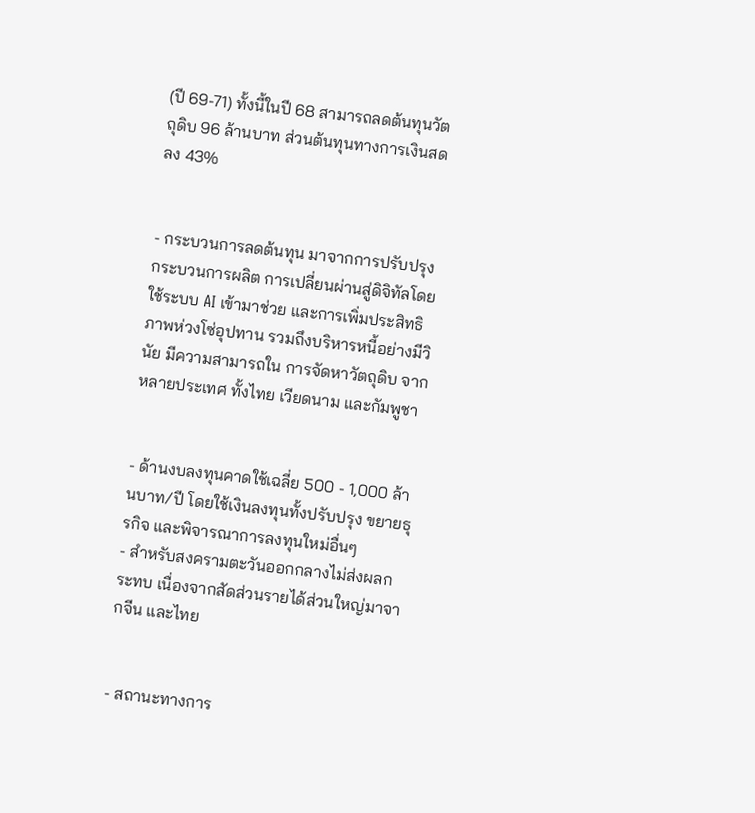(ปี 69-71) ทั้งนี้ในปี 68 สามารถลดต้นทุนวัตถุดิบ 96 ล้านบาท ส่วนต้นทุนทางการเงินสดลง 43%


- กระบวนการลดต้นทุน มาจากการปรับปรุงกระบวนการผลิต การเปลี่ยนผ่านสู่ดิจิทัลโดยใช้ระบบ AI เข้ามาช่วย และการเพิ่มประสิทธิภาพห่วงโซ่อุปทาน รวมถึงบริหารหนี้อย่างมีวินัย มีความสามารถใน การจัดหาวัตถุดิบ จากหลายประเทศ ทั้งไทย เวียดนาม และกัมพูชา


- ด้านงบลงทุนคาดใช้เฉลี่ย 500 - 1,000 ล้านบาท/ปี โดยใช้เงินลงทุนทั้งปรับปรุง ขยายธุรกิจ และพิจารณาการลงทุนใหม่อื่นๆ
- สำหรับสงครามตะวันออกกลางไม่ส่งผลกระทบ เนื่องจากสัดส่วนรายได้ส่วนใหญ่มาจากจีน และไทย


- สถานะทางการ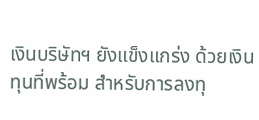เงินบริษัทฯ ยังแข็งแกร่ง ด้วยเงินทุนที่พร้อม สำหรับการลงทุ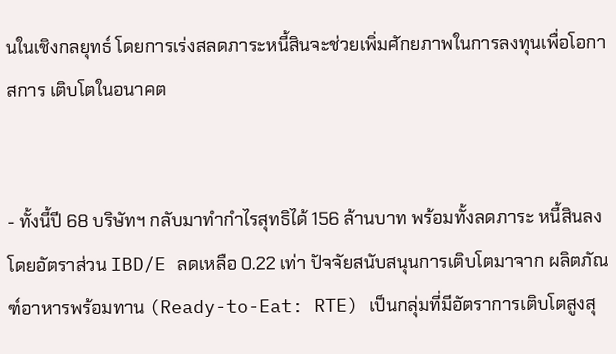นในเชิงกลยุทธ์ โดยการเร่งสลดภาระหนี้สินจะช่วยเพิ่มศักยภาพในการลงทุนเพื่อโอกาสการ เติบโตในอนาคต


- ทั้งนี้ปี 68 บริษัทฯ กลับมาทำกำไรสุทธิได้ 156 ล้านบาท พร้อมทั้งลดภาระ หนี้สินลงโดยอัตราส่วน IBD/E ลดเหลือ 0.22 เท่า ปัจจัยสนับสนุนการเติบโตมาจาก ผลิตภัณฑ์อาหารพร้อมทาน (Ready-to-Eat: RTE) เป็นกลุ่มที่มีอัตราการเติบโตสูงสุ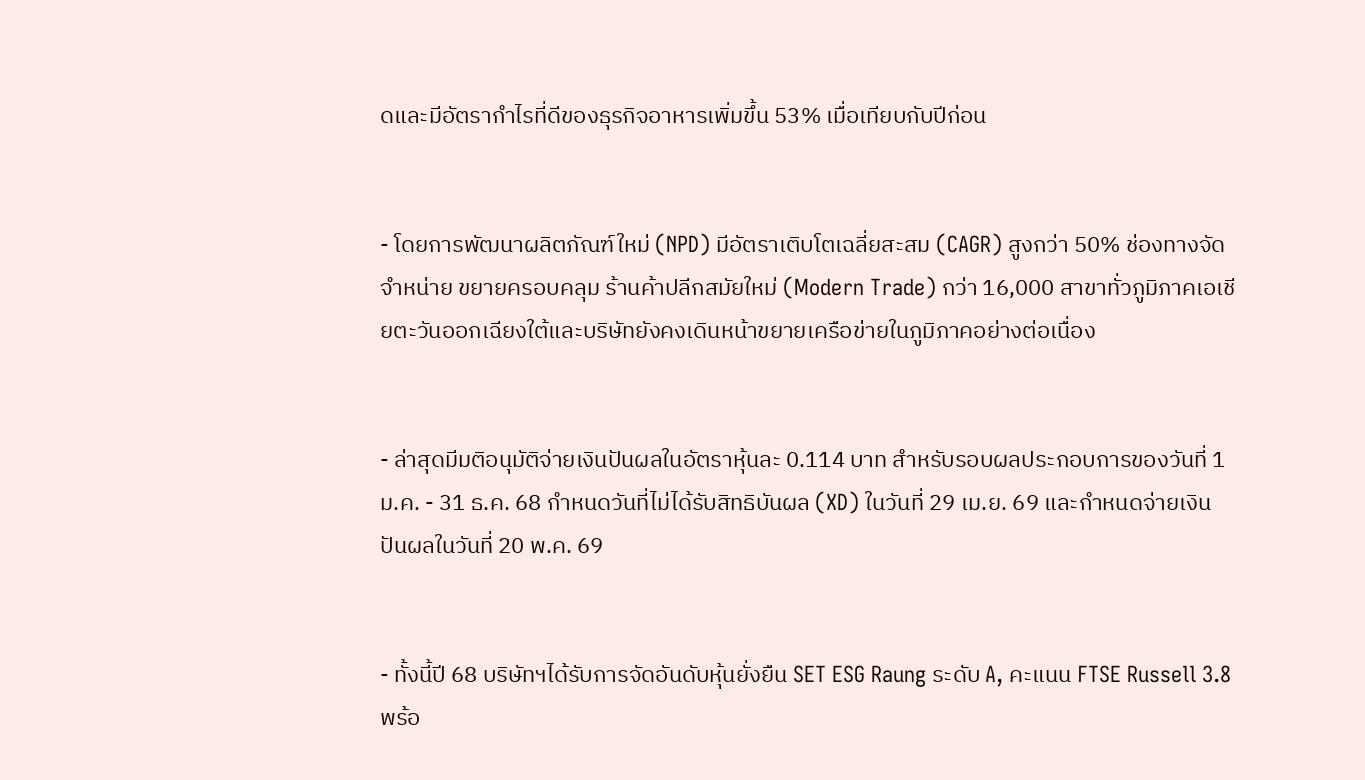ดและมีอัตรากำไรที่ดีของธุรกิจอาหารเพิ่มขึ้น 53% เมื่อเทียบกับปีก่อน


- โดยการพัฒนาผลิตภัณฑ์ใหม่ (NPD) มีอัตราเติบโตเฉลี่ยสะสม (CAGR) สูงกว่า 50% ช่องทางจัดจำหน่าย ขยายครอบคลุม ร้านค้าปลีกสมัยใหม่ (Modern Trade) กว่า 16,000 สาขาทั่วภูมิภาคเอเชียตะวันออกเฉียงใต้และบริษัทยังคงเดินหน้าขยายเครือข่ายในภูมิภาคอย่างต่อเนื่อง


- ล่าสุดมีมติอนุมัติจ่ายเงินปันผลในอัตราหุ้นละ 0.114 บาท สำหรับรอบผลประกอบการของวันที่ 1 ม.ค. - 31 ธ.ค. 68 กำหนดวันที่ไม่ได้รับสิทธิบันผล (XD) ในวันที่ 29 เม.ย. 69 และกำหนดจ่ายเงินปันผลในวันที่ 20 พ.ค. 69


- ทั้งนี้ปี 68 บริษัทฯได้รับการจัดอันดับหุ้นยั่งยืน SET ESG Raung ระดับ A, คะแนน FTSE Russell 3.8 พร้อ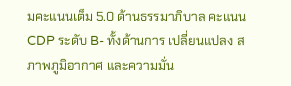มคะแนนเต็ม 5.0 ด้านธรรมาภิบาล คะแนน CDP ระดับ B- ทั้งด้านการ เปลี่ยนแปลง สภาพภูมิอากาศ และความมั่น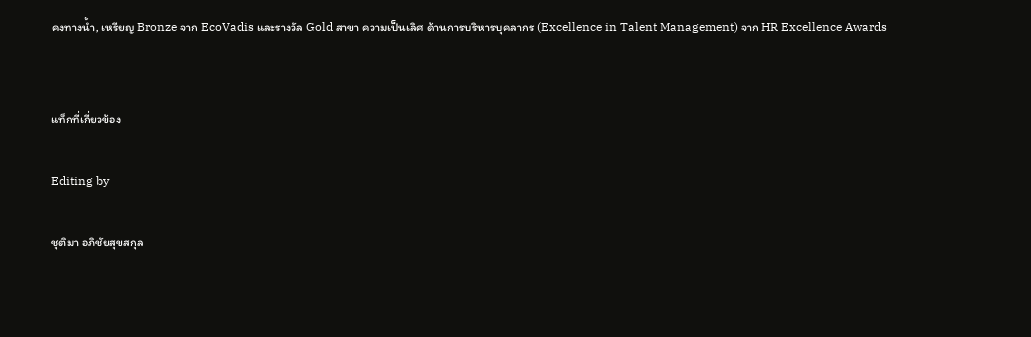คงทางน้ำ, เหรียญ Bronze จาก EcoVadis และรางวัล Gold สาขา ความเป็นเลิศ ด้านการบริหารบุคลากร (Excellence in Talent Management) จาก HR Excellence Awards


แท็กที่เกี่ยวข้อง

Editing by

ชุติมา อภิชัยสุขสกุล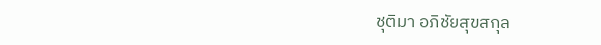ชุติมา อภิชัยสุขสกุล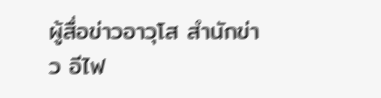ผู้สื่อข่าวอาวุโส สำนักข่าว อีไฟ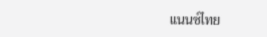แนนซ์ไทย